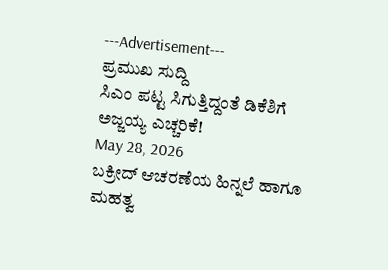---Advertisement---
ಪ್ರಮುಖ ಸುದ್ದಿ
ಸಿಎಂ ಪಟ್ಟ ಸಿಗುತ್ತಿದ್ದಂತೆ ಡಿಕೆಶಿಗೆ ಅಜ್ಜಯ್ಯ ಎಚ್ಚರಿಕೆ!
May 28, 2026
ಬಕ್ರೀದ್ ಆಚರಣೆಯ ಹಿನ್ನಲೆ ಹಾಗೂ ಮಹತ್ವ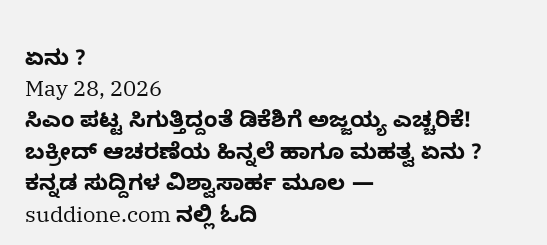ಏನು ?
May 28, 2026
ಸಿಎಂ ಪಟ್ಟ ಸಿಗುತ್ತಿದ್ದಂತೆ ಡಿಕೆಶಿಗೆ ಅಜ್ಜಯ್ಯ ಎಚ್ಚರಿಕೆ!
ಬಕ್ರೀದ್ ಆಚರಣೆಯ ಹಿನ್ನಲೆ ಹಾಗೂ ಮಹತ್ವ ಏನು ?
ಕನ್ನಡ ಸುದ್ದಿಗಳ ವಿಶ್ವಾಸಾರ್ಹ ಮೂಲ — suddione.com ನಲ್ಲಿ ಓದಿ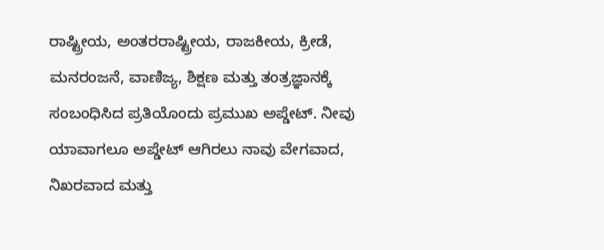ರಾಷ್ಟ್ರೀಯ, ಅಂತರರಾಷ್ಟ್ರೀಯ, ರಾಜಕೀಯ, ಕ್ರೀಡೆ, ಮನರಂಜನೆ, ವಾಣಿಜ್ಯ, ಶಿಕ್ಷಣ ಮತ್ತು ತಂತ್ರಜ್ಞಾನಕ್ಕೆ ಸಂಬಂಧಿಸಿದ ಪ್ರತಿಯೊಂದು ಪ್ರಮುಖ ಅಪ್ಡೇಟ್. ನೀವು ಯಾವಾಗಲೂ ಅಪ್ಡೇಟ್ ಆಗಿರಲು ನಾವು ವೇಗವಾದ, ನಿಖರವಾದ ಮತ್ತು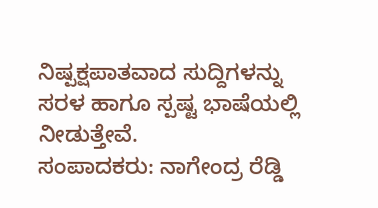ನಿಷ್ಪಕ್ಷಪಾತವಾದ ಸುದ್ದಿಗಳನ್ನು ಸರಳ ಹಾಗೂ ಸ್ಪಷ್ಟ ಭಾಷೆಯಲ್ಲಿ ನೀಡುತ್ತೇವೆ.
ಸಂಪಾದಕರು: ನಾಗೇಂದ್ರ ರೆಡ್ಡಿ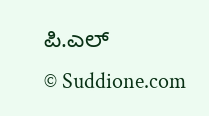ಪಿ.ಎಲ್
© Suddione.com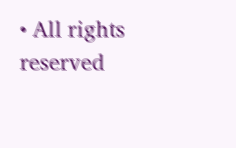• All rights reserved